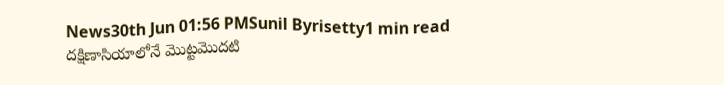News30th Jun 01:56 PMSunil Byrisetty1 min read
దక్షిణాసియాలోనే మొట్టమొదటి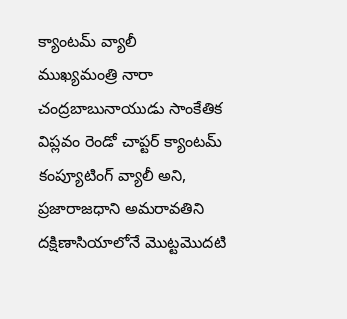క్యాంటమ్ వ్యాలీ
ముఖ్యమంత్రి నారా చంద్రబాబునాయుడు సాంకేతిక విప్లవం రెండో చాప్టర్ క్యాంటమ్ కంప్యూటింగ్ వ్యాలీ అని, ప్రజారాజధాని అమరావతిని దక్షిణాసియాలోనే మొట్టమొదటి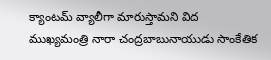క్యాంటమ్ వ్యాలీగా మారుస్తామని విద
ముఖ్యమంత్రి నారా చంద్రబాబునాయుడు సాంకేతిక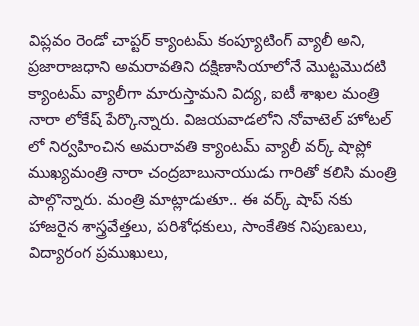విప్లవం రెండో చాప్టర్ క్యాంటమ్ కంప్యూటింగ్ వ్యాలీ అని, ప్రజారాజధాని అమరావతిని దక్షిణాసియాలోనే మొట్టమొదటి క్యాంటమ్ వ్యాలీగా మారుస్తామని విద్య, ఐటీ శాఖల మంత్రి నారా లోకేష్ పేర్కొన్నారు. విజయవాడలోని నోవాటెల్ హోటల్ లో నిర్వహించిన అమరావతి క్యాంటమ్ వ్యాలీ వర్క్ షాప్లో ముఖ్యమంత్రి నారా చంద్రబాబునాయుడు గారితో కలిసి మంత్రి పాల్గొన్నారు. మంత్రి మాట్లాడుతూ.. ఈ వర్క్ షాప్ నకు హాజరైన శాస్త్రవేత్తలు, పరిశోధకులు, సాంకేతిక నిపుణులు, విద్యారంగ ప్రముఖులు,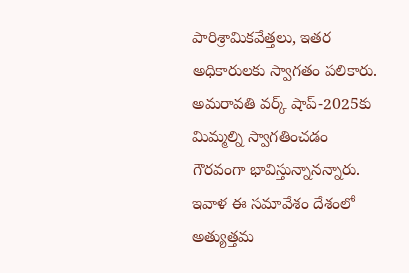పారిశ్రామికవేత్తలు, ఇతర అధికారులకు స్వాగతం పలికారు. అమరావతి వర్క్ షాప్-2025కు మిమ్మల్ని స్వాగతించడం గౌరవంగా భావిస్తున్నానన్నారు. ఇవాళ ఈ సమావేశం దేశంలో అత్యుత్తమ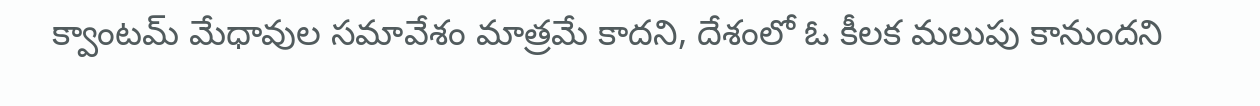క్వాంటమ్ మేధావుల సమావేశం మాత్రమే కాదని, దేశంలో ఓ కీలక మలుపు కానుందని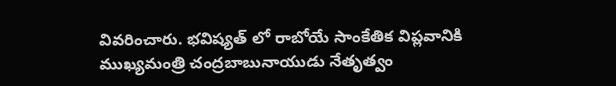వివరించారు. భవిష్యత్ లో రాబోయే సాంకేతిక విప్లవానికి ముఖ్యమంత్రి చంద్రబాబునాయుడు నేతృత్వం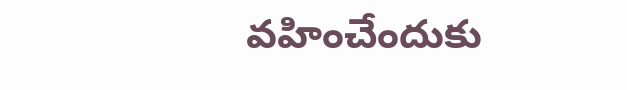వహించేందుకు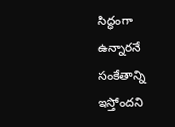సిద్ధంగా ఉన్నారనే సంకేతాన్ని ఇస్తోందని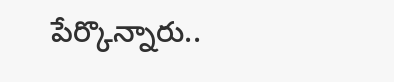పేర్కొన్నారు..